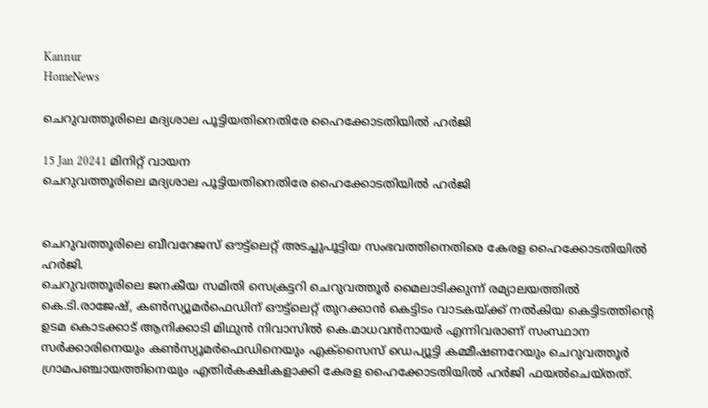Kannur
HomeNews

ചെറുവത്തൂരിലെ മദ്യശാല പൂട്ടിയതിനെതിരേ ഹൈക്കോടതിയിൽ ഹർജി

15 Jan 20241 മിനിറ്റ് വായന
ചെറുവത്തൂരിലെ മദ്യശാല പൂട്ടിയതിനെതിരേ ഹൈക്കോടതിയിൽ ഹർജി


ചെറുവത്തൂരിലെ ബീവറേജസ് ഔട്ട്ലെറ്റ് അടച്ചുപൂട്ടിയ സംഭവത്തിനെതിരെ കേരള ഹൈക്കോടതിയില്‍ ഹർജി.
ചെറുവത്തൂരിലെ ജനകീയ സമിതി സെക്രട്ടറി ചെറുവത്തൂര്‍ മൈലാടിക്കുന്ന് രമ്യാലയത്തില്‍ കെ.ടി.രാജേഷ്, കണ്‍സ്യൂമര്‍ഫെഡിന് ഔട്ട്‌ലെറ്റ് തുറക്കാന്‍ കെട്ടിടം വാടകയ്ക്ക് നല്‍കിയ കെട്ടിടത്തിന്റെ ഉടമ കൊടക്കാട് ആനിക്കാടി മിഥുന്‍ നിവാസില്‍ കെ.മാധവന്‍നായര്‍ എന്നിവരാണ് സംസ്ഥാന സര്‍ക്കാരിനെയും കണ്‍സ്യൂമര്‍ഫെഡിനെയും എക്‌സൈസ് ഡെപ്യൂട്ടി കമ്മീഷണറേയും ചെറുവത്തൂര്‍ ഗ്രാമപഞ്ചായത്തിനെയും എതിര്‍കക്ഷികളാക്കി കേരള ഹൈക്കോടതിയില്‍ ഹർജി ഫയല്‍ചെയ്തത്.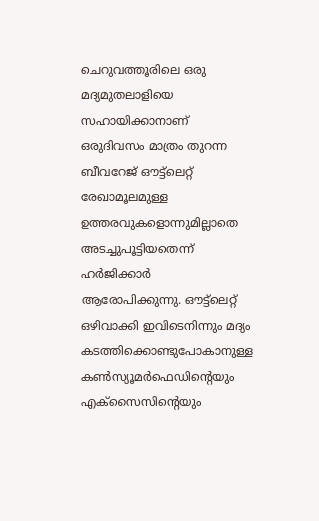ചെറുവത്തൂരിലെ ഒരു മദ്യമുതലാളിയെ സഹായിക്കാനാണ് ഒരുദിവസം മാത്രം തുറന്ന ബീവറേജ് ഔട്ട്‌ലെറ്റ് രേഖാമൂലമുള്ള ഉത്തരവുകളൊന്നുമില്ലാതെ അടച്ചുപൂട്ടിയതെന്ന് ഹർജിക്കാര്‍ ആരോപിക്കുന്നു. ഔട്ട്‌ലെറ്റ് ഒഴിവാക്കി ഇവിടെനിന്നും മദ്യം കടത്തിക്കൊണ്ടുപോകാനുള്ള കണ്‍സ്യൂമര്‍ഫെഡിന്റെയും എക്‌സൈസിന്റെയും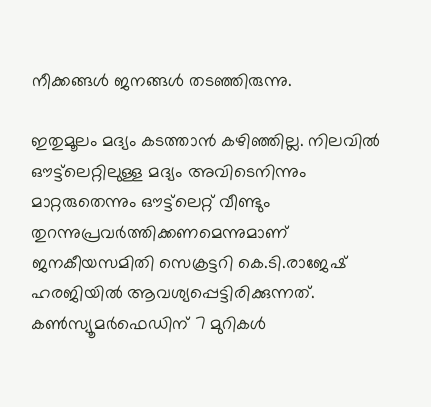നീക്കങ്ങള്‍ ജനങ്ങള്‍ തടഞ്ഞിരുന്നു.

ഇതുമൂലം മദ്യം കടത്താന്‍ കഴിഞ്ഞില്ല. നിലവില്‍ ഔട്ട്‌ലെറ്റിലുള്ള മദ്യം അവിടെനിന്നും മാറ്റരുതെന്നും ഔട്ട്‌ലെറ്റ് വീണ്ടും തുറന്നുപ്രവര്‍ത്തിക്കണമെന്നുമാണ് ജനകീയസമിതി സെക്രട്ടറി കെ.ടി.രാജേഷ് ഹരജിയില്‍ ആവശ്യപ്പെട്ടിരിക്കുന്നത്. കണ്‍സ്യൂമര്‍ഫെഡിന് 7 മുറികള്‍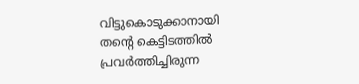വിട്ടുകൊടുക്കാനായി തന്റെ കെട്ടിടത്തില്‍ പ്രവര്‍ത്തിച്ചിരുന്ന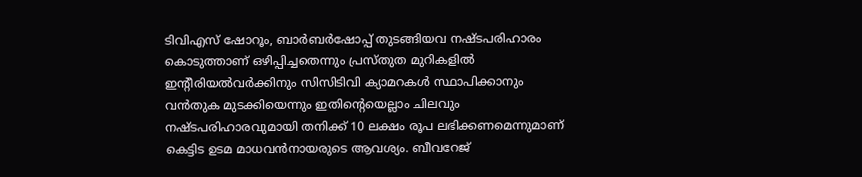ടിവിഎസ് ഷോറൂം, ബാര്‍ബര്‍ഷോപ്പ് തുടങ്ങിയവ നഷ്ടപരിഹാരം കൊടുത്താണ് ഒഴിപ്പിച്ചതെന്നും പ്രസ്തുത മുറികളില്‍ ഇന്റീരിയല്‍വര്‍ക്കിനും സിസിടിവി ക്യാമറകള്‍ സ്ഥാപിക്കാനും വന്‍തുക മുടക്കിയെന്നും ഇതിന്റെയെല്ലാം ചിലവും നഷ്ടപരിഹാരവുമായി തനിക്ക് 10 ലക്ഷം രൂപ ലഭിക്കണമെന്നുമാണ് കെട്ടിട ഉടമ മാധവന്‍നായരുടെ ആവശ്യം. ബീവറേജ്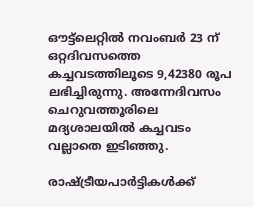ഔട്ട്‌ലെറ്റില്‍ നവംബര്‍ 23 ന് ഒറ്റദിവസത്തെ കച്ചവടത്തിലൂടെ 9,42380 രൂപ ലഭിച്ചിരുന്നു. അന്നേദിവസം ചെറുവത്തൂരിലെ മദ്യശാലയില്‍ കച്ചവടം വല്ലാതെ ഇടിഞ്ഞു.

രാഷ്ട്രീയപാര്‍ട്ടികള്‍ക്ക്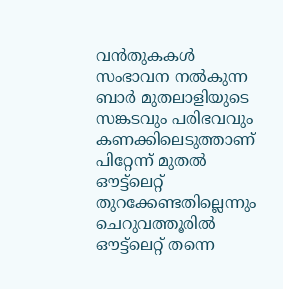വന്‍തുകകള്‍ സംഭാവന നല്‍കുന്ന ബാര്‍ മുതലാളിയുടെ സങ്കടവും പരിഭവവും കണക്കിലെടുത്താണ് പിറ്റേന്ന് മുതല്‍ ഔട്ട്‌ലെറ്റ് തുറക്കേണ്ടതില്ലെന്നും ചെറുവത്തൂരില്‍ ഔട്ട്‌ലെറ്റ് തന്നെ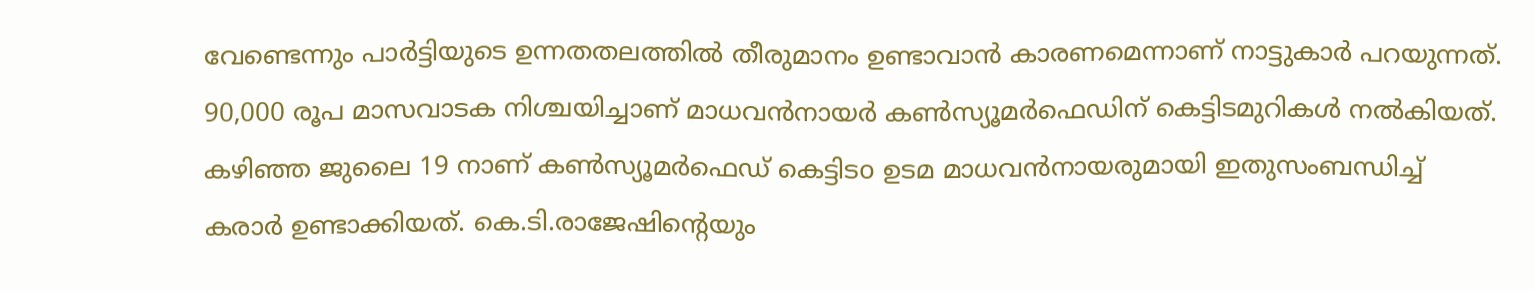വേണ്ടെന്നും പാര്‍ട്ടിയുടെ ഉന്നതതലത്തില്‍ തീരുമാനം ഉണ്ടാവാന്‍ കാരണമെന്നാണ് നാട്ടുകാര്‍ പറയുന്നത്. 90,000 രൂപ മാസവാടക നിശ്ചയിച്ചാണ് മാധവന്‍നായര്‍ കണ്‍സ്യൂമര്‍ഫെഡിന് കെട്ടിടമുറികള്‍ നല്‍കിയത്.
കഴിഞ്ഞ ജുലൈ 19 നാണ് കണ്‍സ്യൂമര്‍ഫെഡ് കെട്ടിടo ഉടമ മാധവന്‍നായരുമായി ഇതുസംബന്ധിച്ച് കരാര്‍ ഉണ്ടാക്കിയത്. കെ.ടി.രാജേഷിന്റെയും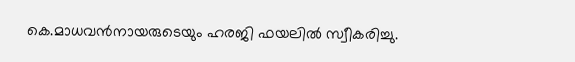കെ.മാധവന്‍നായരുടെയും ഹരജി ഫയലില്‍ സ്വീകരിച്ചു.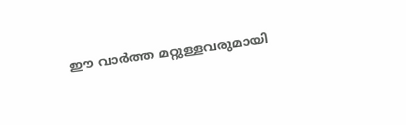ഈ വാർത്ത മറ്റുള്ളവരുമായി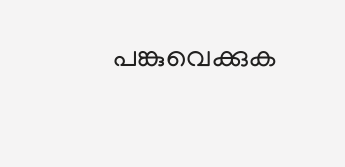പങ്കുവെക്കുക